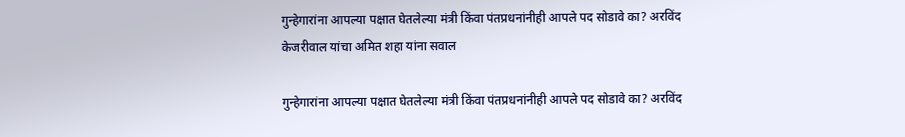गुन्हेगारांना आपल्या पक्षात घेतलेल्या मंत्री किंवा पंतप्रधनांनीही आपले पद सोडावे का? अरविंद केजरीवाल यांचा अमित शहा यांना सवाल

गुन्हेगारांना आपल्या पक्षात घेतलेल्या मंत्री किंवा पंतप्रधनांनीही आपले पद सोडावे का? अरविंद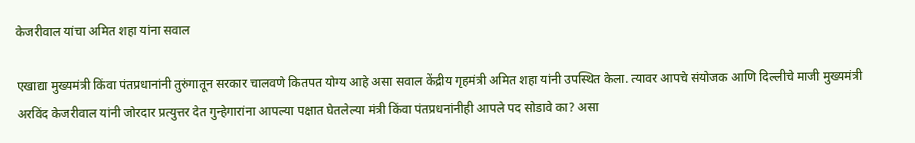केजरीवाल यांचा अमित शहा यांना सवाल

एखाद्या मुख्यमंत्री किंवा पंतप्रधानांनी तुरुंगातून सरकार चालवणे कितपत योग्य आहे असा सवाल केंद्रीय गृहमंत्री अमित शहा यांनी उपस्थित केला. त्यावर आपचे संयोजक आणि दिल्लीचे माजी मुख्यमंत्री अरविंद केजरीवाल यांनी जोरदार प्रत्युत्तर देत गुन्हेगारांना आपल्या पक्षात घेतलेल्या मंत्री किंवा पंतप्रधनांनीही आपले पद सोडावे का? असा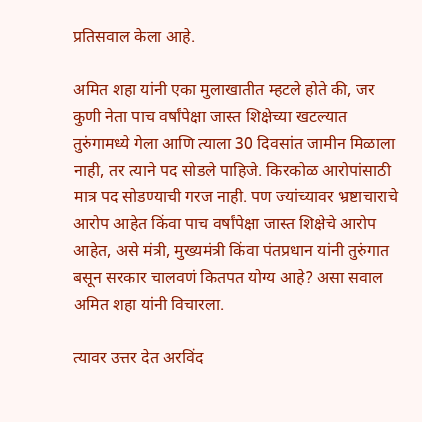प्रतिसवाल केला आहे.

अमित शहा यांनी एका मुलाखातीत म्हटले होते की, जर कुणी नेता पाच वर्षांपेक्षा जास्त शिक्षेच्या खटल्यात तुरुंगामध्ये गेला आणि त्याला 30 दिवसांत जामीन मिळाला नाही, तर त्याने पद सोडले पाहिजे. किरकोळ आरोपांसाठी मात्र पद सोडण्याची गरज नाही. पण ज्यांच्यावर भ्रष्टाचाराचे आरोप आहेत किंवा पाच वर्षांपेक्षा जास्त शिक्षेचे आरोप आहेत, असे मंत्री, मुख्यमंत्री किंवा पंतप्रधान यांनी तुरुंगात बसून सरकार चालवणं कितपत योग्य आहे? असा सवाल अमित शहा यांनी विचारला.

त्यावर उत्तर देत अरविंद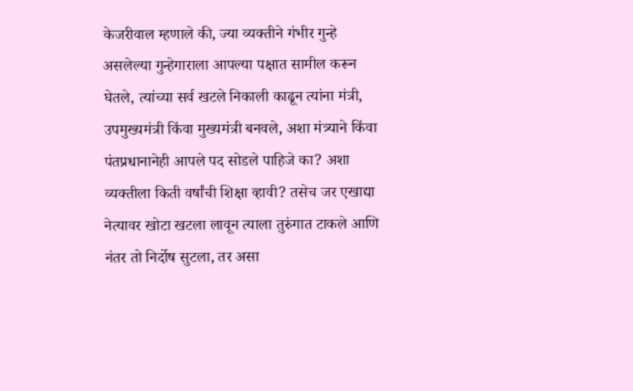केजरीवाल म्हणाले की, ज्या व्यक्तीने गंभीर गुन्हे असलेल्या गुन्हेगाराला आपल्या पक्षात सामील करून घेतले, त्यांच्या सर्व खटले निकाली काढून त्यांना मंत्री, उपमुख्यमंत्री किंवा मुख्यमंत्री बनवले, अशा मंत्र्याने किंवा पंतप्रधानानेही आपले पद सोडले पाहिजे का? अशा व्यक्तीला किती वर्षांची शिक्षा व्हावी? तसेच जर एखाद्या नेत्यावर खोटा खटला लावून त्याला तुरुंगात टाकले आणि नंतर तो निर्दोष सुटला, तर असा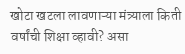खोटा खटला लावणाऱ्या मंत्र्याला किती वर्षांची शिक्षा व्हावी? असा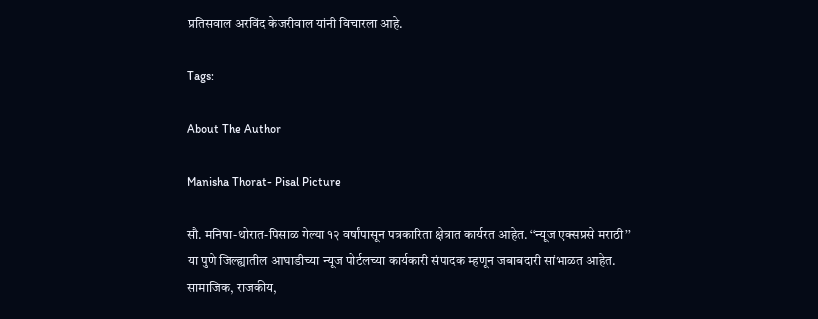प्रतिसवाल अरविंद केजरीवाल यांनी विचारला आहे.

Tags:

About The Author

Manisha Thorat- Pisal Picture

सौ. मनिषा-थोरात-पिसाळ गेल्या १२ वर्षांपासून पत्रकारिता क्षेत्रात कार्यरत आहेत. ‘‘न्यूज एक्सप्रसे मराठी’’ या पुणे जिल्ह्यातील आघाडीच्या न्यूज पोर्टलच्या कार्यकारी संपादक म्हणून जबाबदारी सांभाळत आहेत. सामाजिक, राजकीय,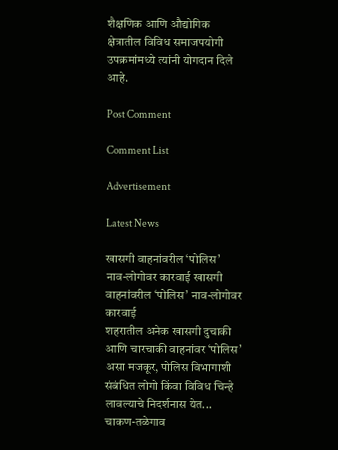शैक्षणिक आणि औद्योगिक क्षेत्रातील विविध समाजपयोगी उपक्रमांमध्ये त्यांनी योगदान दिले आहे.

Post Comment

Comment List

Advertisement

Latest News

खासगी वाहनांवरील ‘पोलिस’ नाव-लोगोवर कारवाई खासगी वाहनांवरील ‘पोलिस’ नाव-लोगोवर कारवाई
शहरातील अनेक खासगी दुचाकी आणि चारचाकी वाहनांवर ‘पोलिस’ असा मजकूर, पोलिस विभागाशी संबंधित लोगो किंवा विविध चिन्हे लावल्याचे निदर्शनास येत...
चाकण-तळेगाव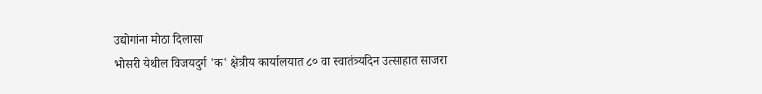उद्योगांना मोठा दिलासा
भोसरी येथील विजयदुर्ग 'क' क्षेत्रीय कार्यालयात ८० वा स्वातंत्र्यदिन उत्साहात साजरा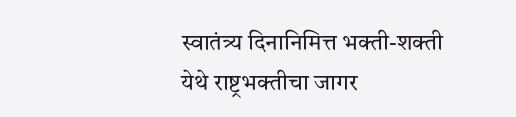स्वातंत्र्य दिनानिमित्त भक्ती-शक्ती येथे राष्ट्रभक्तीचा जागर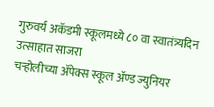गुरुवर्य अकॅडमी स्कूलमध्ये ८० वा स्वातंत्र्यदिन उत्साहात साजरा
चऱ्होलीच्या अ‍ॅपेक्स स्कूल अ‍ॅण्ड ज्युनियर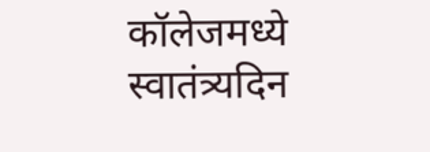कॉलेजमध्ये स्वातंत्र्यदिन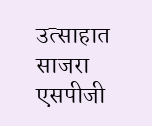उत्साहात साजरा
एसपीजी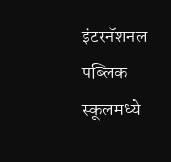इंटरनॅशनल पब्लिक स्कूलमध्ये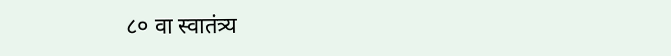८० वा स्वातंत्र्य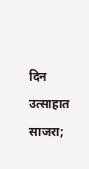दिन उत्साहात साजरा;